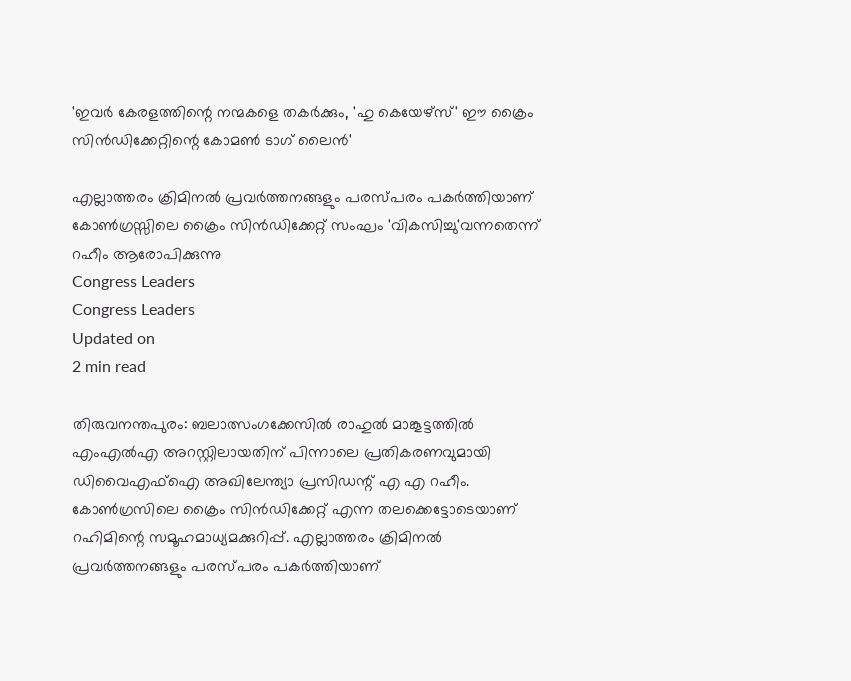'ഇവര്‍ കേരളത്തിന്റെ നന്മകളെ തകര്‍ക്കും, 'ഹു കെയേഴ്‌സ്' ഈ ക്രൈം സിന്‍ഡിക്കേറ്റിന്റെ കോമണ്‍ ടാഗ് ലൈന്‍'

എല്ലാത്തരം ക്രിമിനല്‍ പ്രവര്‍ത്തനങ്ങളും പരസ്പരം പകര്‍ത്തിയാണ് കോണ്‍ഗ്രസ്സിലെ ക്രൈം സിന്‍ഡിക്കേറ്റ് സംഘം 'വികസിച്ചു'വന്നതെന്ന് റഹീം ആരോപിക്കുന്നു
Congress Leaders
Congress Leaders
Updated on
2 min read

തിരുവനന്തപുരം: ബലാത്സംഗക്കേസില്‍ രാഹുല്‍ മാങ്കൂട്ടത്തില്‍ എംഎല്‍എ അറസ്റ്റിലായതിന് പിന്നാലെ പ്രതികരണവുമായി ഡിവൈഎഫ്‌ഐ അഖിലേന്ത്യാ പ്രസിഡന്റ് എ എ റഹീം. കോണ്‍ഗ്രസിലെ ക്രൈം സിന്‍ഡിക്കേറ്റ് എന്ന തലക്കെട്ടോടെയാണ് റഹിമിന്റെ സമൂഹമാധ്യമക്കുറിപ്പ്. എല്ലാത്തരം ക്രിമിനല്‍ പ്രവര്‍ത്തനങ്ങളും പരസ്പരം പകര്‍ത്തിയാണ്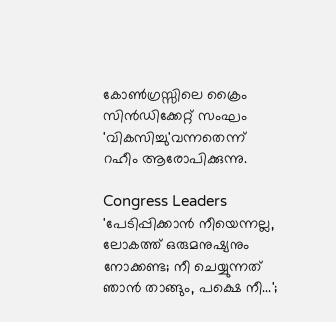കോണ്‍ഗ്രസ്സിലെ ക്രൈം സിന്‍ഡിക്കേറ്റ് സംഘം 'വികസിച്ചു'വന്നതെന്ന് റഹീം ആരോപിക്കുന്നു.

Congress Leaders
'പേടിപ്പിക്കാന്‍ നീയെന്നല്ല, ലോകത്ത് ഒരുമനുഷ്യനും നോക്കണ്ട; നീ ചെയ്യുന്നത് ഞാന്‍ താങ്ങും, പക്ഷെ നീ...';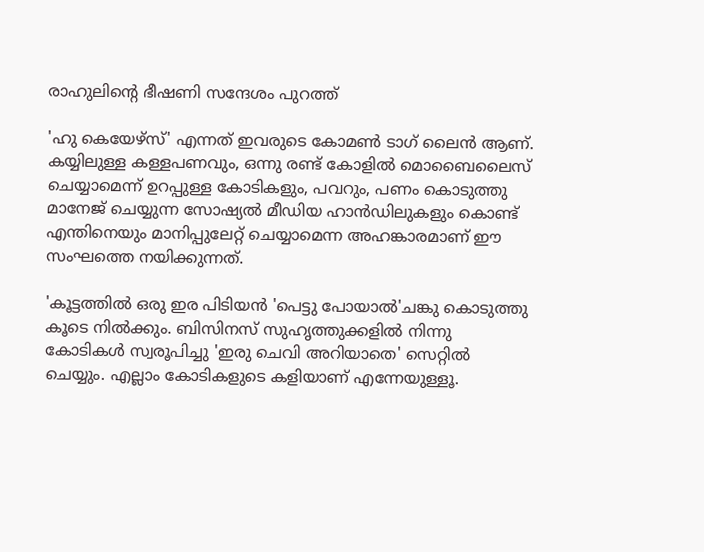രാഹുലിന്റെ ഭീഷണി സന്ദേശം പുറത്ത്

'ഹു കെയേഴ്‌സ്' എന്നത് ഇവരുടെ കോമണ്‍ ടാഗ് ലൈന്‍ ആണ്. കയ്യിലുള്ള കള്ളപണവും, ഒന്നു രണ്ട് കോളില്‍ മൊബൈലൈസ് ചെയ്യാമെന്ന് ഉറപ്പുള്ള കോടികളും, പവറും, പണം കൊടുത്തു മാനേജ് ചെയ്യുന്ന സോഷ്യല്‍ മീഡിയ ഹാന്‍ഡിലുകളും കൊണ്ട് എന്തിനെയും മാനിപ്പുലേറ്റ് ചെയ്യാമെന്ന അഹങ്കാരമാണ് ഈ സംഘത്തെ നയിക്കുന്നത്.

'കൂട്ടത്തില്‍ ഒരു ഇര പിടിയന്‍ 'പെട്ടു പോയാല്‍'ചങ്കു കൊടുത്തു കൂടെ നില്‍ക്കും. ബിസിനസ് സുഹൃത്തുക്കളില്‍ നിന്നു കോടികള്‍ സ്വരൂപിച്ചു 'ഇരു ചെവി അറിയാതെ' സെറ്റില്‍ ചെയ്യും. എല്ലാം കോടികളുടെ കളിയാണ് എന്നേയുള്ളൂ.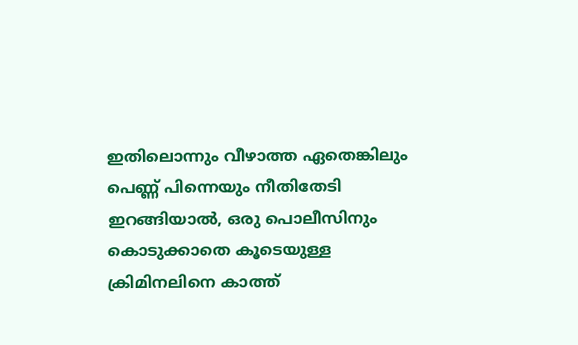ഇതിലൊന്നും വീഴാത്ത ഏതെങ്കിലും പെണ്ണ് പിന്നെയും നീതിതേടി ഇറങ്ങിയാല്‍, ഒരു പൊലീസിനും കൊടുക്കാതെ കൂടെയുള്ള ക്രിമിനലിനെ കാത്ത്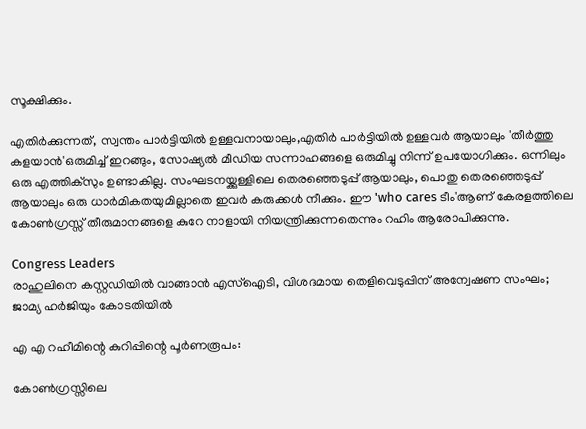സൂക്ഷിക്കും.

എതിര്‍ക്കുന്നത്, സ്വന്തം പാര്‍ട്ടിയില്‍ ഉള്ളവനായാലും,എതിര്‍ പാര്‍ട്ടിയില്‍ ഉള്ളവര്‍ ആയാലും 'തീര്‍ത്തു കളയാന്‍'ഒരുമിച്ച് ഇറങ്ങും, സോഷ്യല്‍ മീഡിയ സന്നാഹങ്ങളെ ഒരുമിച്ചു നിന്ന് ഉപയോഗിക്കും. ഒന്നിലും ഒരു എത്തിക്‌സും ഉണ്ടാകില്ല. സംഘടനയ്ക്കുള്ളിലെ തെരഞ്ഞെടുപ്പ് ആയാലും, പൊതു തെരഞ്ഞെടുപ്പ് ആയാലും ഒരു ധാര്‍മികതയുമില്ലാതെ ഇവര്‍ കരുക്കള്‍ നീക്കും. ഈ 'who cares ടീം'ആണ് കേരളത്തിലെ കോണ്‍ഗ്രസ്സ് തീരുമാനങ്ങളെ കുറേ നാളായി നിയന്ത്രിക്കുന്നതെന്നും റഹിം ആരോപിക്കുന്നു.

Congress Leaders
രാഹുലിനെ കസ്റ്റഡിയില്‍ വാങ്ങാന്‍ എസ്‌ഐടി, വിശദമായ തെളിവെടുപ്പിന് അന്വേഷണ സംഘം; ജാമ്യ ഹര്‍ജിയും കോടതിയില്‍

എ എ റഹീമിന്റെ കുറിപ്പിന്റെ പൂര്‍ണരൂപം:

കോണ്‍ഗ്രസ്സിലെ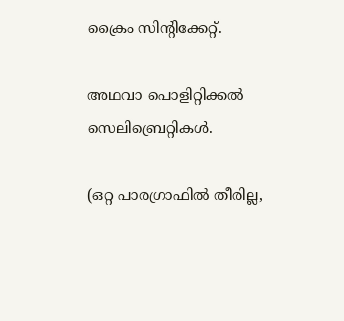ക്രൈം സിന്റിക്കേറ്റ്.

അഥവാ പൊളിറ്റിക്കല്‍ സെലിബ്രെറ്റികള്‍.

(ഒറ്റ പാരഗ്രാഫില്‍ തീരില്ല,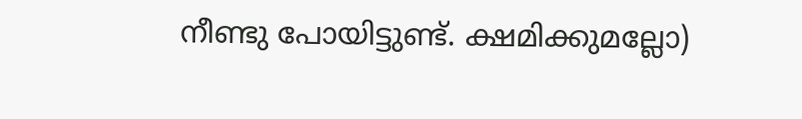നീണ്ടു പോയിട്ടുണ്ട്. ക്ഷമിക്കുമല്ലോ)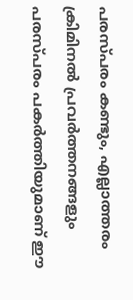പരസ്പരം കണ്ടും, എല്ലാത്തരം ക്രിമിനല്‍ പ്രവര്‍ത്തനങ്ങളും പരസ്പരം പകര്‍ത്തിയുമാണ് ഈ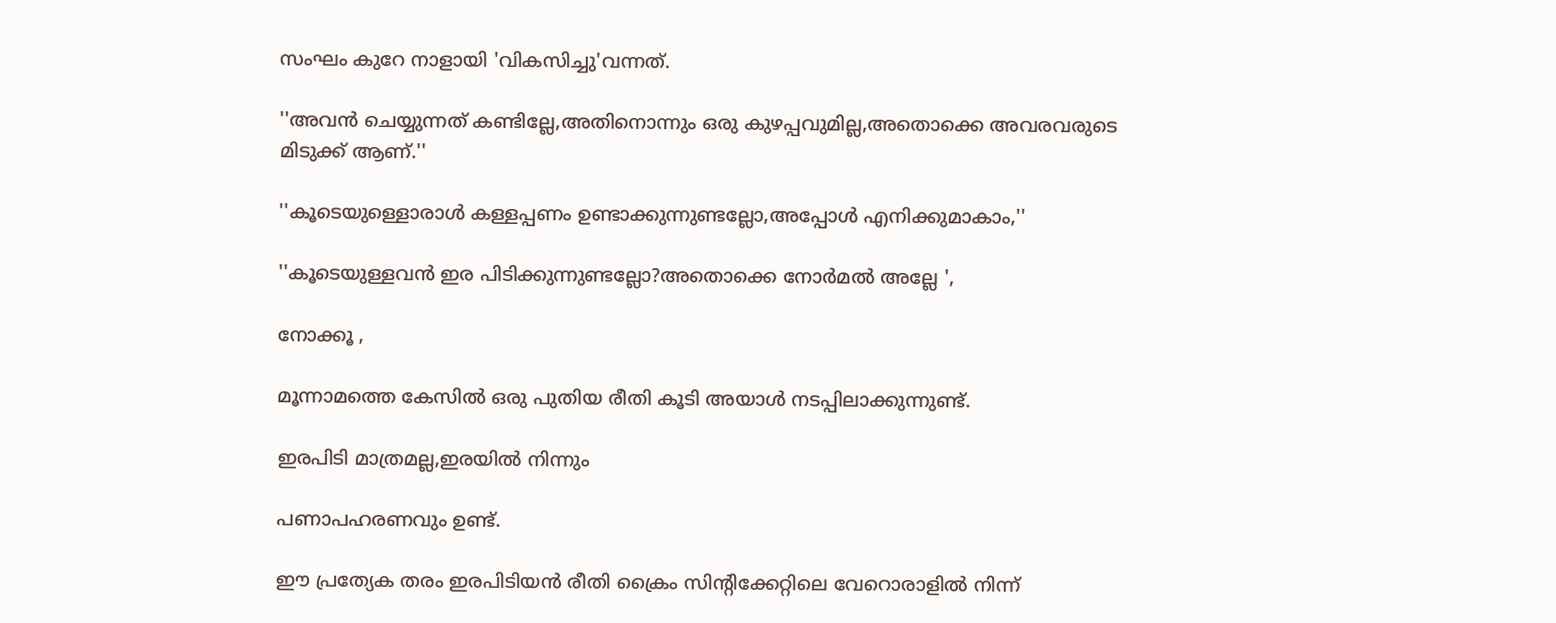സംഘം കുറേ നാളായി 'വികസിച്ചു'വന്നത്.

''അവന്‍ ചെയ്യുന്നത് കണ്ടില്ലേ,അതിനൊന്നും ഒരു കുഴപ്പവുമില്ല,അതൊക്കെ അവരവരുടെ മിടുക്ക് ആണ്.''

''കൂടെയുള്ളൊരാള്‍ കള്ളപ്പണം ഉണ്ടാക്കുന്നുണ്ടല്ലോ,അപ്പോള്‍ എനിക്കുമാകാം,''

''കൂടെയുള്ളവന്‍ ഇര പിടിക്കുന്നുണ്ടല്ലോ?അതൊക്കെ നോര്‍മല്‍ അല്ലേ ',

നോക്കൂ ,

മൂന്നാമത്തെ കേസില്‍ ഒരു പുതിയ രീതി കൂടി അയാള്‍ നടപ്പിലാക്കുന്നുണ്ട്.

ഇരപിടി മാത്രമല്ല,ഇരയില്‍ നിന്നും

പണാപഹരണവും ഉണ്ട്.

ഈ പ്രത്യേക തരം ഇരപിടിയന്‍ രീതി ക്രൈം സിന്റിക്കേറ്റിലെ വേറൊരാളില്‍ നിന്ന്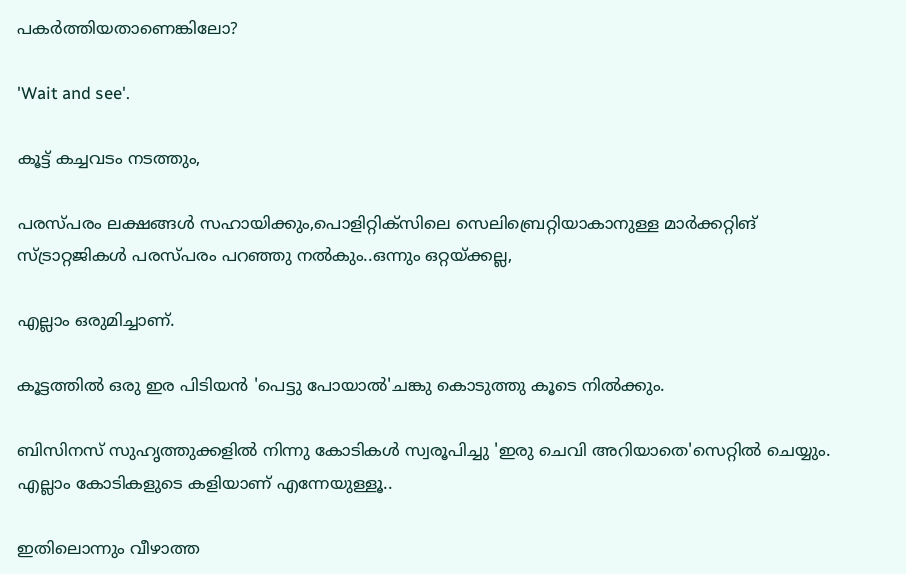പകര്‍ത്തിയതാണെങ്കിലോ?

'Wait and see'.

കൂട്ട് കച്ചവടം നടത്തും,

പരസ്പരം ലക്ഷങ്ങള്‍ സഹായിക്കും,പൊളിറ്റിക്‌സിലെ സെലിബ്രെറ്റിയാകാനുള്ള മാര്‍ക്കറ്റിങ് സ്ട്രാറ്റജികള്‍ പരസ്പരം പറഞ്ഞു നല്‍കും..ഒന്നും ഒറ്റയ്ക്കല്ല,

എല്ലാം ഒരുമിച്ചാണ്.

കൂട്ടത്തില്‍ ഒരു ഇര പിടിയന്‍ 'പെട്ടു പോയാല്‍'ചങ്കു കൊടുത്തു കൂടെ നില്‍ക്കും.

ബിസിനസ് സുഹൃത്തുക്കളില്‍ നിന്നു കോടികള്‍ സ്വരൂപിച്ചു 'ഇരു ചെവി അറിയാതെ'സെറ്റില്‍ ചെയ്യും. എല്ലാം കോടികളുടെ കളിയാണ് എന്നേയുള്ളൂ..

ഇതിലൊന്നും വീഴാത്ത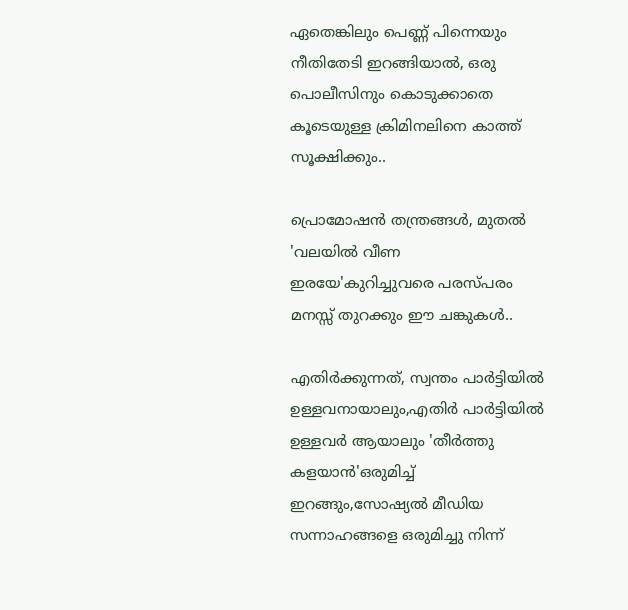ഏതെങ്കിലും പെണ്ണ് പിന്നെയും നീതിതേടി ഇറങ്ങിയാല്‍, ഒരു പൊലീസിനും കൊടുക്കാതെ കൂടെയുള്ള ക്രിമിനലിനെ കാത്ത് സൂക്ഷിക്കും..

പ്രൊമോഷന്‍ തന്ത്രങ്ങള്‍, മുതല്‍ 'വലയില്‍ വീണ ഇരയേ'കുറിച്ചുവരെ പരസ്പരം മനസ്സ് തുറക്കും ഈ ചങ്കുകള്‍..

എതിര്‍ക്കുന്നത്, സ്വന്തം പാര്‍ട്ടിയില്‍ ഉള്ളവനായാലും,എതിര്‍ പാര്‍ട്ടിയില്‍ ഉള്ളവര്‍ ആയാലും 'തീര്‍ത്തു കളയാന്‍'ഒരുമിച്ച് ഇറങ്ങും,സോഷ്യല്‍ മീഡിയ സന്നാഹങ്ങളെ ഒരുമിച്ചു നിന്ന്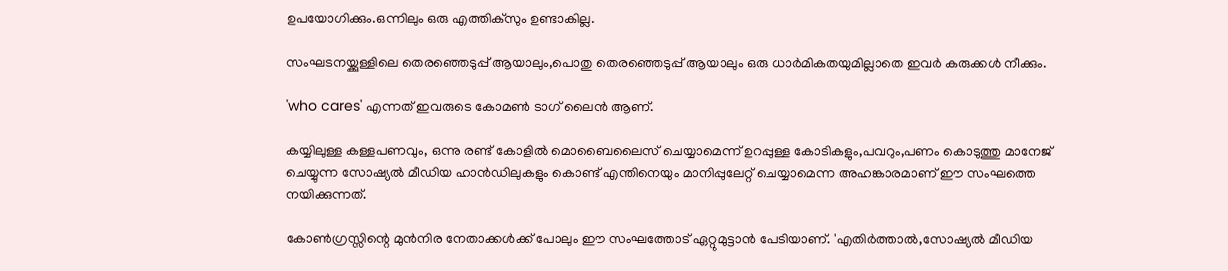ഉപയോഗിക്കും.ഒന്നിലും ഒരു എത്തിക്‌സും ഉണ്ടാകില്ല.

സംഘടനയ്ക്കുള്ളിലെ തെരഞ്ഞെടുപ്പ് ആയാലും,പൊതു തെരഞ്ഞെടുപ്പ് ആയാലും ഒരു ധാര്‍മികതയുമില്ലാതെ ഇവര്‍ കരുക്കള്‍ നീക്കും.

'who cares' എന്നത് ഇവരുടെ കോമണ്‍ ടാഗ് ലൈന്‍ ആണ്.

കയ്യിലുള്ള കള്ളപണവും, ഒന്നു രണ്ട് കോളില്‍ മൊബൈലൈസ് ചെയ്യാമെന്ന് ഉറപ്പുള്ള കോടികളും,പവറും,പണം കൊടുത്തു മാനേജ് ചെയ്യുന്ന സോഷ്യല്‍ മീഡിയ ഹാന്‍ഡിലുകളും കൊണ്ട് എന്തിനെയും മാനിപ്പുലേറ്റ് ചെയ്യാമെന്ന അഹങ്കാരമാണ് ഈ സംഘത്തെ നയിക്കുന്നത്.

കോണ്‍ഗ്രസ്സിന്റെ മുന്‍നിര നേതാക്കള്‍ക്ക് പോലും ഈ സംഘത്തോട് ഏറ്റുമുട്ടാന്‍ പേടിയാണ്. 'എതിര്‍ത്താല്‍,സോഷ്യല്‍ മീഡിയ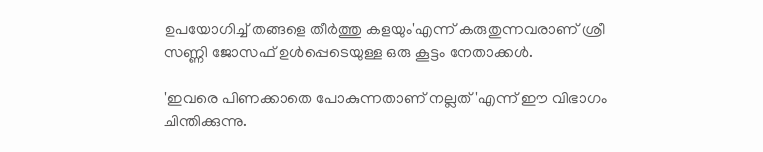ഉപയോഗിച്ച് തങ്ങളെ തീര്‍ത്തു കളയും'എന്ന് കരുതുന്നവരാണ് ശ്രീ സണ്ണി ജോസഫ് ഉള്‍പ്പെടെയുള്ള ഒരു കൂട്ടം നേതാക്കള്‍.

'ഇവരെ പിണക്കാതെ പോകുന്നതാണ് നല്ലത്'എന്ന് ഈ വിഭാഗം ചിന്തിക്കുന്നു.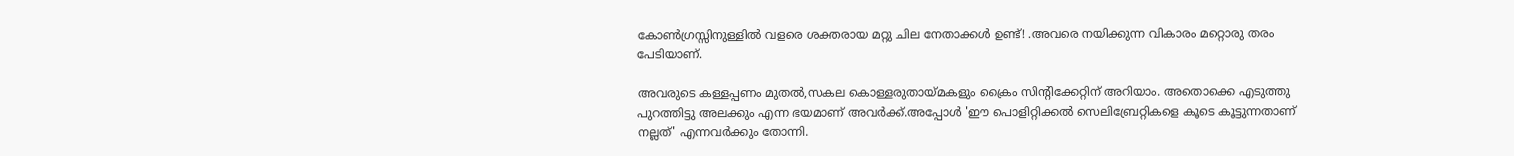കോണ്‍ഗ്രസ്സിനുള്ളില്‍ വളരെ ശക്തരായ മറ്റു ചില നേതാക്കള്‍ ഉണ്ട്! .അവരെ നയിക്കുന്ന വികാരം മറ്റൊരു തരം പേടിയാണ്.

അവരുടെ കള്ളപ്പണം മുതല്‍,സകല കൊള്ളരുതായ്മകളും ക്രൈം സിന്റിക്കേറ്റിന് അറിയാം. അതൊക്കെ എടുത്തു പുറത്തിട്ടു അലക്കും എന്ന ഭയമാണ് അവര്‍ക്ക്.അപ്പോള്‍ 'ഈ പൊളിറ്റിക്കല്‍ സെലിബ്രേറ്റികളെ കൂടെ കൂട്ടുന്നതാണ് നല്ലത്' എന്നവര്‍ക്കും തോന്നി.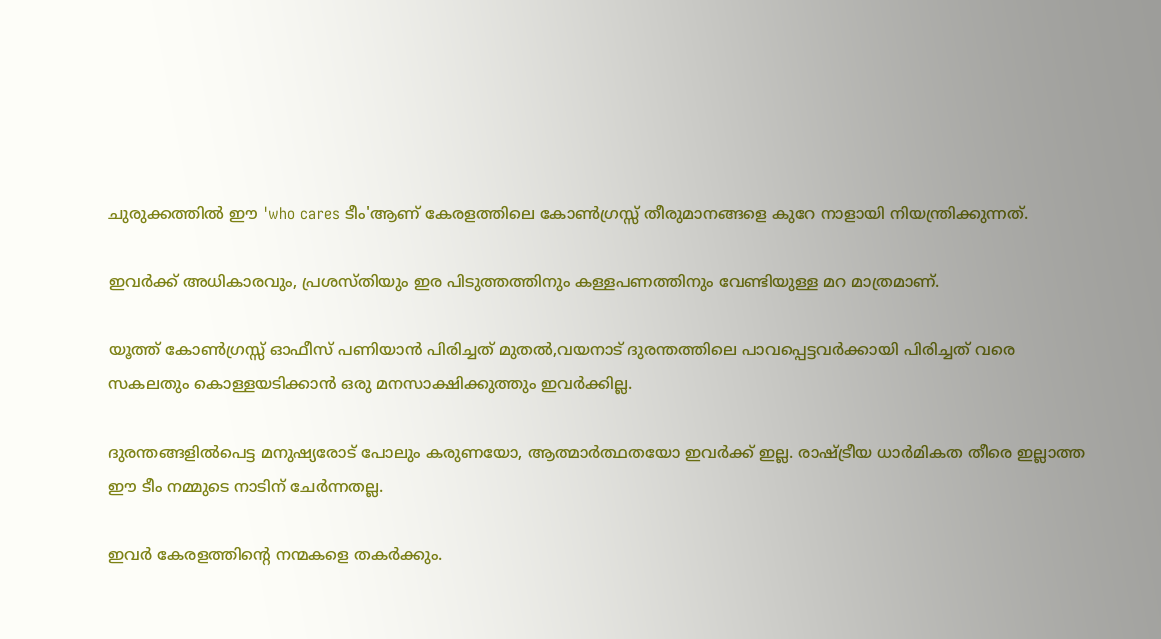ചുരുക്കത്തില്‍ ഈ 'who cares ടീം'ആണ് കേരളത്തിലെ കോണ്‍ഗ്രസ്സ് തീരുമാനങ്ങളെ കുറേ നാളായി നിയന്ത്രിക്കുന്നത്.

ഇവര്‍ക്ക് അധികാരവും, പ്രശസ്തിയും ഇര പിടുത്തത്തിനും കള്ളപണത്തിനും വേണ്ടിയുള്ള മറ മാത്രമാണ്.

യൂത്ത് കോണ്‍ഗ്രസ്സ് ഓഫീസ് പണിയാന്‍ പിരിച്ചത് മുതല്‍,വയനാട് ദുരന്തത്തിലെ പാവപ്പെട്ടവര്‍ക്കായി പിരിച്ചത് വരെ സകലതും കൊള്ളയടിക്കാന്‍ ഒരു മനസാക്ഷിക്കുത്തും ഇവര്‍ക്കില്ല.

ദുരന്തങ്ങളില്‍പെട്ട മനുഷ്യരോട് പോലും കരുണയോ, ആത്മാര്‍ത്ഥതയോ ഇവര്‍ക്ക് ഇല്ല. രാഷ്ട്രീയ ധാര്‍മികത തീരെ ഇല്ലാത്ത ഈ ടീം നമ്മുടെ നാടിന് ചേര്‍ന്നതല്ല.

ഇവര്‍ കേരളത്തിന്റെ നന്മകളെ തകര്‍ക്കും.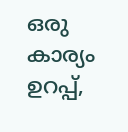ഒരു കാര്യം ഉറപ്പ്,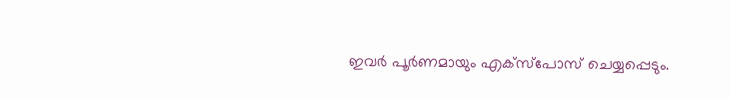ഇവര്‍ പൂര്‍ണമായും എക്‌സ്‌പോസ് ചെയ്യപ്പെടും.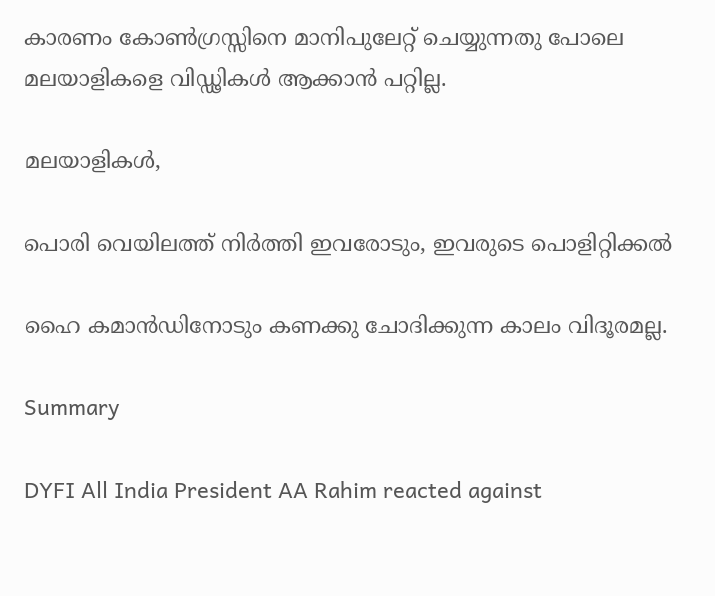കാരണം കോണ്‍ഗ്രസ്സിനെ മാനിപുലേറ്റ് ചെയ്യുന്നതു പോലെ മലയാളികളെ വിഡ്ഢികള്‍ ആക്കാന്‍ പറ്റില്ല.

മലയാളികള്‍,

പൊരി വെയിലത്ത് നിര്‍ത്തി ഇവരോടും, ഇവരുടെ പൊളിറ്റിക്കല്‍

ഹൈ കമാന്‍ഡിനോടും കണക്കു ചോദിക്കുന്ന കാലം വിദൂരമല്ല.

Summary

DYFI All India President AA Rahim reacted against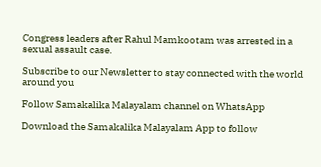Congress leaders after Rahul Mamkootam was arrested in a sexual assault case.

Subscribe to our Newsletter to stay connected with the world around you

Follow Samakalika Malayalam channel on WhatsApp

Download the Samakalika Malayalam App to follow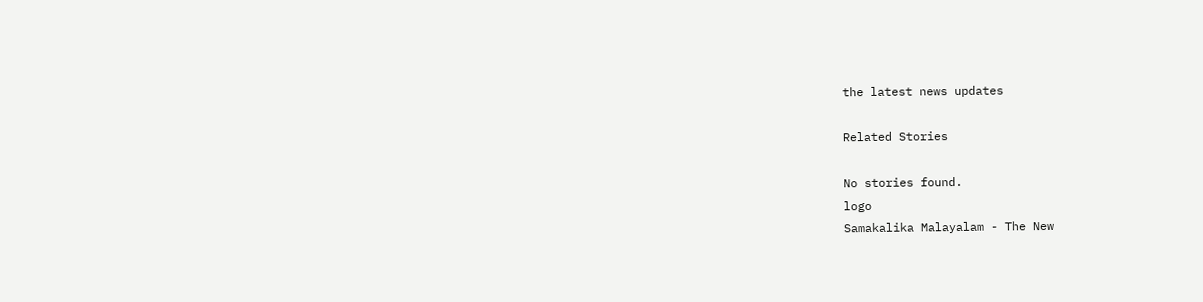the latest news updates

Related Stories

No stories found.
logo
Samakalika Malayalam - The New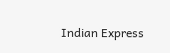Indian Express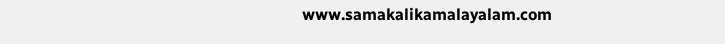www.samakalikamalayalam.com